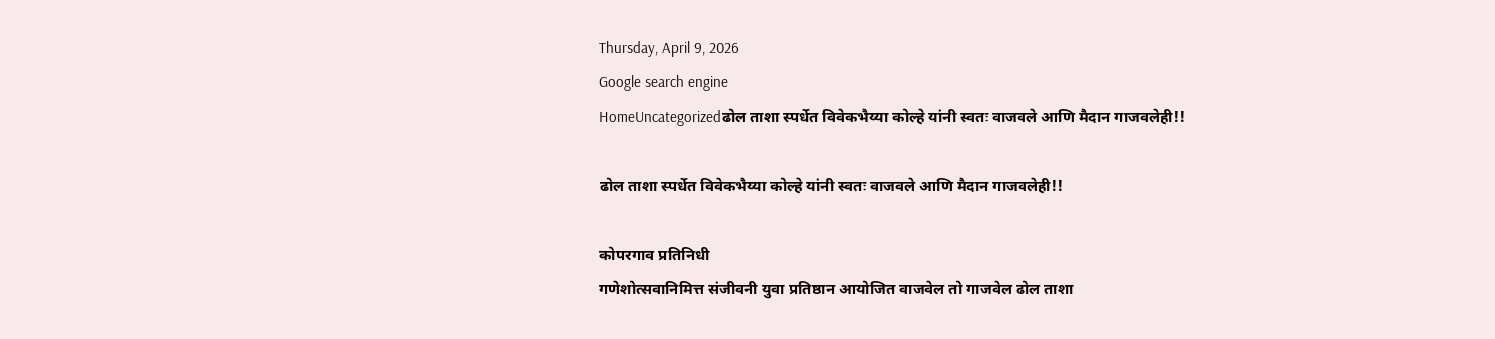Thursday, April 9, 2026
Google search engine
HomeUncategorizedढोल ताशा स्पर्धेत विवेकभैय्या कोल्हे यांनी स्वतः वाजवले आणि मैदान गाजवलेही!!

ढोल ताशा स्पर्धेत विवेकभैय्या कोल्हे यांनी स्वतः वाजवले आणि मैदान गाजवलेही!!

कोपरगाव प्रतिनिधी
गणेशोत्सवानिमित्त संजीवनी युवा प्रतिष्ठान आयोजित वाजवेल तो गाजवेल ढोल ताशा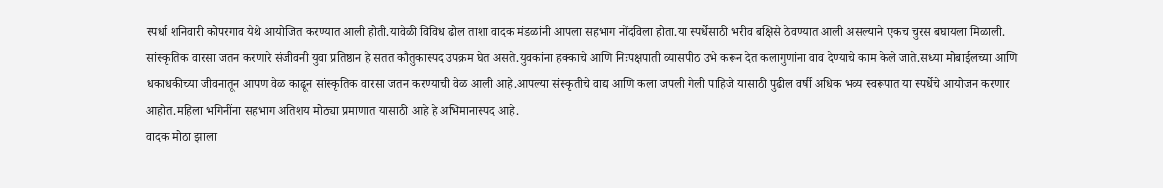स्पर्धा शनिवारी कोपरगाव येथे आयोजित करण्यात आली होती.यावेळी विविध ढोल ताशा वादक मंडळांनी आपला सहभाग नोंदविला होता.या स्पर्धेसाठी भरीव बक्षिसे ठेवण्यात आली असल्याने एकच चुरस बघायला मिळाली.
सांस्कृतिक वारसा जतन करणारे संजीवनी युवा प्रतिष्ठान हे सतत कौतुकास्पद उपक्रम घेत असते.युवकांना हक्काचे आणि निःपक्षपाती व्यासपीठ उभे करून देत कलागुणांना वाव देण्याचे काम केले जाते.सध्या मोबाईलच्या आणि धकाधकीच्या जीवनातून आपण वेळ काढून सांस्कृतिक वारसा जतन करण्याची वेळ आली आहे.आपल्या संस्कृतीचे वाद्य आणि कला जपली गेली पाहिजे यासाठी पुढील वर्षी अधिक भव्य स्वरूपात या स्पर्धेचे आयोजन करणार आहोत.महिला भगिनींना सहभाग अतिशय मोठ्या प्रमाणात यासाठी आहे हे अभिमानास्पद आहे.
वादक मोठा झाला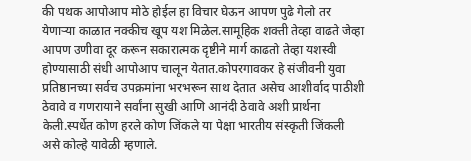की पथक आपोआप मोठे होईल हा विचार घेऊन आपण पुढे गेलो तर येणाऱ्या काळात नक्कीच खूप यश मिळेल.सामूहिक शक्ती तेव्हा वाढते जेव्हा आपण उणीवा दूर करून सकारात्मक दृष्टीने मार्ग काढतो तेव्हा यशस्वी होण्यासाठी संधी आपोआप चालून येतात.कोपरगावकर हे संजीवनी युवा प्रतिष्ठानच्या सर्वच उपक्रमांना भरभरून साथ देतात असेच आशीर्वाद पाठीशी ठेवावे व गणरायाने सर्वांना सुखी आणि आनंदी ठेवावे अशी प्रार्थना केली.स्पर्धेत कोण हरले कोण जिंकले या पेक्षा भारतीय संस्कृती जिंकली असे कोल्हे यावेळी म्हणाले.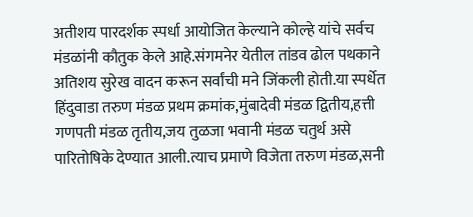अतीशय पारदर्शक स्पर्धा आयोजित केल्याने कोल्हे यांचे सर्वच मंडळांनी कौतुक केले आहे.संगमनेर येतील तांडव ढोल पथकाने अतिशय सुरेख वादन करून सर्वांची मने जिंकली होती.या स्पर्धेत हिंदुवाडा तरुण मंडळ प्रथम क्रमांक,मुंबादेवी मंडळ द्वितीय,हत्ती गणपती मंडळ तृतीय,जय तुळजा भवानी मंडळ चतुर्थ असे पारितोषिके देण्यात आली.त्याच प्रमाणे विजेता तरुण मंडळ,सनी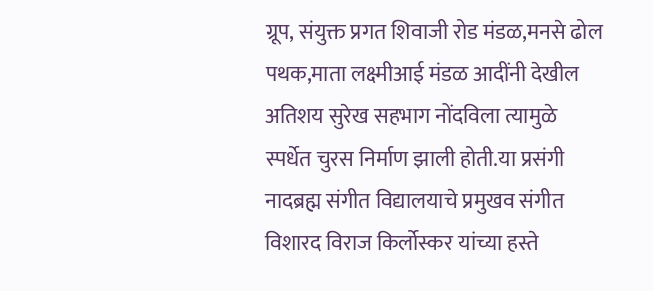ग्रूप, संयुक्त प्रगत शिवाजी रोड मंडळ,मनसे ढोल पथक,माता लक्ष्मीआई मंडळ आदींनी देखील अतिशय सुरेख सहभाग नोंदविला त्यामुळे स्पर्धेत चुरस निर्माण झाली होती.या प्रसंगी नादब्रह्म संगीत विद्यालयाचे प्रमुखव संगीत विशारद विराज किर्लोस्कर यांच्या हस्ते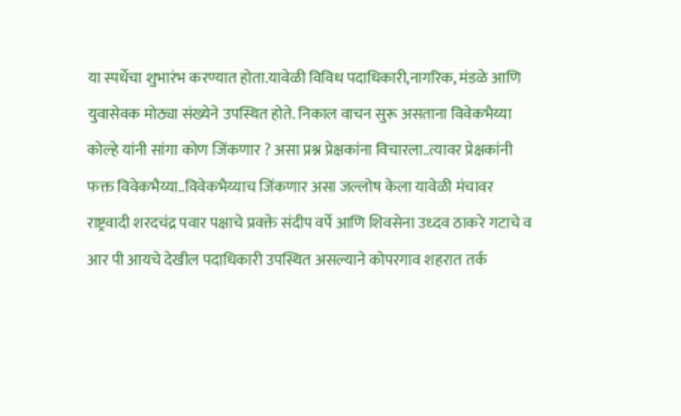या स्पर्धेचा शुभारंभ करण्यात होता.यावेळी विविध पदाधिकारी,नागरिक, मंडळे आणि युवासेवक मोठ्या संख्येने उपस्थित होते. निकाल वाचन सुरू असताना विवेकभैय्या कोल्हे यांनी सांगा कोण जिंकणार ? असा प्रश्न प्रेक्षकांना विचारला..त्यावर प्रेक्षकांनी फक्त विवेकभैय्या..विवेकभैय्याच जिंकणार असा जल्लोष केला यावेळी मंचावर राष्ट्रवादी शरदचंद्र पवार पक्षाचे प्रवक्ते संदीप वर्पे आणि शिवसेना उध्दव ठाकरे गटाचे व आर पी आयचे देखील पदाधिकारी उपस्थित असल्याने कोपरगाव शहरात तर्क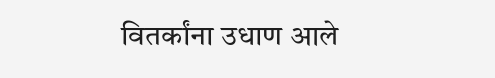वितर्कांना उधाण आले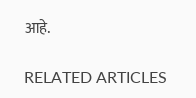आहे.

RELATED ARTICLES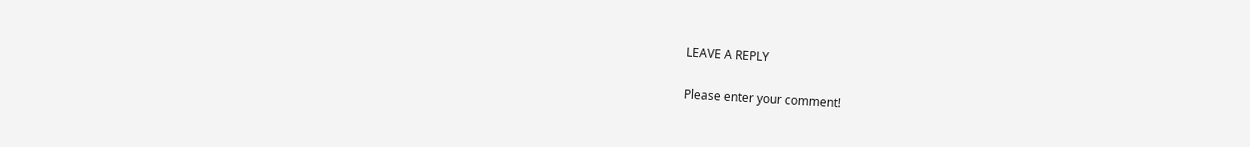LEAVE A REPLY

Please enter your comment!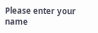Please enter your name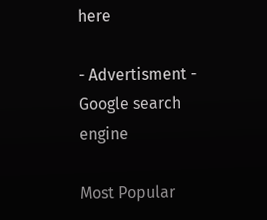here

- Advertisment -
Google search engine

Most Popular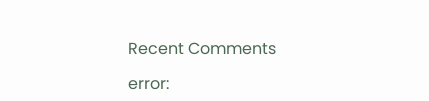Recent Comments

error: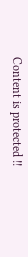Content is protected !!